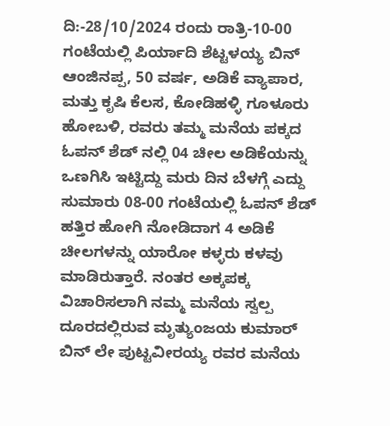ದಿ:-28/10/2024 ರಂದು ರಾತ್ರಿ-10-00 ಗಂಟೆಯಲ್ಲಿ ಪಿರ್ಯಾದಿ ಶೆಟ್ಟಳಯ್ಯ ಬಿನ್ ಆಂಜಿನಪ್ಪ, 50 ವರ್ಷ, ಅಡಿಕೆ ವ್ಯಾಪಾರ, ಮತ್ತು ಕೃಷಿ ಕೆಲಸ, ಕೋಡಿಹಳ್ಳಿ ಗೂಳೂರು ಹೋಬಳಿ, ರವರು ತಮ್ಮ ಮನೆಯ ಪಕ್ಕದ ಓಪನ್ ಶೆಡ್ ನಲ್ಲಿ 04 ಚೀಲ ಅಡಿಕೆಯನ್ನು ಒಣಗಿಸಿ ಇಟ್ಟಿದ್ದು ಮರು ದಿನ ಬೆಳಗ್ಗೆ ಎದ್ದು ಸುಮಾರು 08-00 ಗಂಟೆಯಲ್ಲಿ ಓಪನ್ ಶೆಡ್ ಹತ್ತಿರ ಹೋಗಿ ನೋಡಿದಾಗ 4 ಅಡಿಕೆ ಚೀಲಗಳನ್ನು ಯಾರೋ ಕಳ್ಳರು ಕಳವು ಮಾಡಿರುತ್ತಾರೆ. ನಂತರ ಅಕ್ಕಪಕ್ಕ ವಿಚಾರಿಸಲಾಗಿ ನಮ್ಮ ಮನೆಯ ಸ್ವಲ್ಪ ದೂರದಲ್ಲಿರುವ ಮೃತ್ಯುಂಜಯ ಕುಮಾರ್ ಬಿನ್ ಲೇ ಪುಟ್ಟವೀರಯ್ಯ ರವರ ಮನೆಯ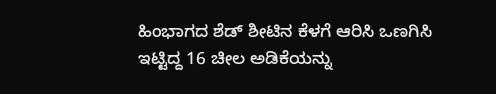ಹಿಂಭಾಗದ ಶೆಡ್ ಶೀಟಿನ ಕೆಳಗೆ ಆರಿಸಿ ಒಣಗಿಸಿ ಇಟ್ಟಿದ್ದ 16 ಚೀಲ ಅಡಿಕೆಯನ್ನು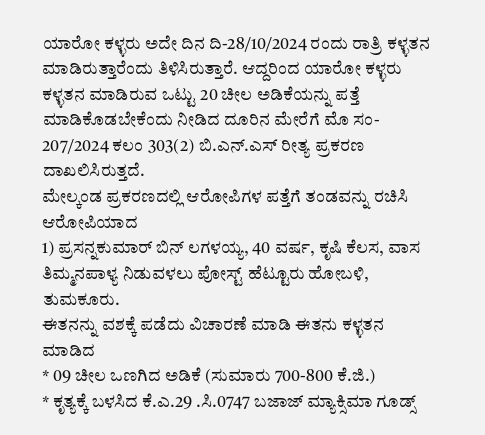ಯಾರೋ ಕಳ್ಳರು ಅದೇ ದಿನ ದಿ-28/10/2024 ರಂದು ರಾತ್ರಿ ಕಳ್ಳತನ ಮಾಡಿರುತ್ತಾರೆಂದು ತಿಳಿಸಿರುತ್ತಾರೆ. ಆದ್ದರಿಂದ ಯಾರೋ ಕಳ್ಳರು ಕಳ್ಳತನ ಮಾಡಿರುವ ಒಟ್ಟು 20 ಚೀಲ ಅಡಿಕೆಯನ್ನು ಪತ್ತೆ ಮಾಡಿಕೊಡಬೇಕೆಂದು ನೀಡಿದ ದೂರಿನ ಮೇರೆಗೆ ಮೊ ಸಂ- 207/2024 ಕಲಂ 303(2) ಬಿ.ಎನ್.ಎಸ್ ರೀತ್ಯ ಪ್ರಕರಣ ದಾಖಲಿಸಿರುತ್ತದೆ.
ಮೇಲ್ಕಂಡ ಪ್ರಕರಣದಲ್ಲಿ ಆರೋಪಿಗಳ ಪತ್ತೆಗೆ ತಂಡವನ್ನು ರಚಿಸಿ ಆರೋಪಿಯಾದ
1) ಪ್ರಸನ್ನಕುಮಾರ್ ಬಿನ್ ಲಗಳಯ್ಯ, 40 ವರ್ಷ, ಕೃಷಿ ಕೆಲಸ, ವಾಸ ತಿಮ್ಮನಪಾಳ್ಯ ನಿಡುವಳಲು ಪೋಸ್ಟ್ ಹೆಟ್ಟೂರು ಹೋಬಳಿ, ತುಮಕೂರು.
ಈತನನ್ನು ವಶಕ್ಕೆ ಪಡೆದು ವಿಚಾರಣೆ ಮಾಡಿ ಈತನು ಕಳ್ಳತನ ಮಾಡಿದ
* 09 ಚೀಲ ಒಣಗಿದ ಅಡಿಕೆ (ಸುಮಾರು 700-800 ಕೆ.ಜಿ.)
* ಕೃತ್ಯಕ್ಕೆ ಬಳಸಿದ ಕೆ.ಎ.29 .ಸಿ.0747 ಬಜಾಜ್ ಮ್ಯಾಕ್ಸಿಮಾ ಗೂಡ್ಸ್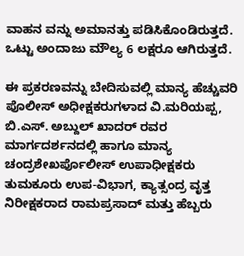ವಾಹನ ವನ್ನು ಅಮಾನತ್ತು ಪಡಿಸಿಕೊಂಡಿರುತ್ತದೆ. ಒಟ್ಟು ಅಂದಾಜು ಮೌಲ್ಯ 6 ಲಕ್ಷರೂ ಆಗಿರುತ್ತದೆ.

ಈ ಪ್ರಕರಣವನ್ನು ಬೇದಿಸುವಲ್ಲಿ ಮಾನ್ಯ ಹೆಚ್ಚುವರಿ ಪೊಲೀಸ್ ಅಧೀಕ್ಷಕರುಗಳಾದ ವಿ.ಮರಿಯಪ್ಪ, ಬಿ.ಎಸ್. ಅಬ್ದುಲ್ ಖಾದರ್ ರವರ ಮಾರ್ಗದರ್ಶನದಲ್ಲಿ ಹಾಗೂ ಮಾನ್ಯ ಚಂದ್ರಶೇಖರ್ಪೊಲೀಸ್ ಉಪಾಧೀಕ್ಷಕರು ತುಮಕೂರು ಉಪ-ವಿಭಾಗ, ಕ್ಯಾತ್ಸಂದ್ರ ವೃತ್ತ ನಿರೀಕ್ಷಕರಾದ ರಾಮಪ್ರಸಾದ್ ಮತ್ತು ಹೆಬ್ಬರು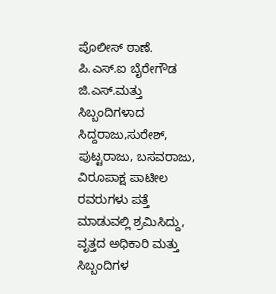ಪೊಲೀಸ್ ಠಾಣೆ. ಪಿ.ಎಸ್.ಐ ಬೈರೇಗೌಡ ಜಿ.ಎಸ್.ಮತ್ತು ಸಿಬ್ಬಂದಿಗಳಾದ ಸಿದ್ದರಾಜು,ಸುರೇಶ್, ಪುಟ್ಟರಾಜು, ಬಸವರಾಜು, ವಿರೂಪಾಕ್ಷ ಪಾಟೀಲ ರವರುಗಳು ಪತ್ತೆ ಮಾಡುವಲ್ಲಿ ಶ್ರಮಿಸಿದ್ದು, ವೃತ್ತದ ಅಧಿಕಾರಿ ಮತ್ತು ಸಿಬ್ಬಂದಿಗಳ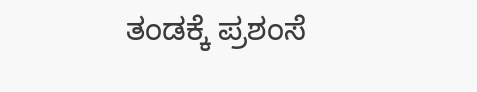ತಂಡಕ್ಕೆ ಪ್ರಶಂಸೆ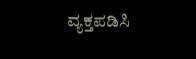ವ್ಯಕ್ತಪಡಿಸಿ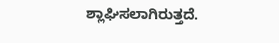ಶ್ಲಾಘಿಸಲಾಗಿರುತ್ತದೆ.